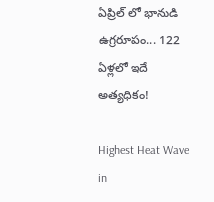ఏప్రిల్ లో భానుడి ఉగ్రరూపం... 122 ఏళ్లలో ఇదే అత్యధికం!

Highest Heat Wave in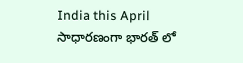India this April
సాధారణంగా భారత్ లో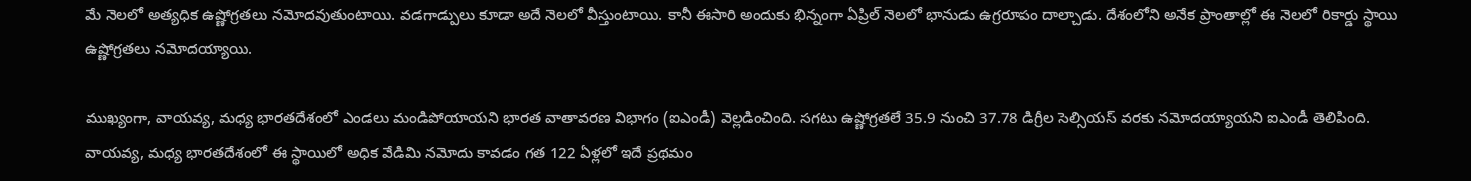మే నెలలో అత్యధిక ఉష్ణోగ్రతలు నమోదవుతుంటాయి. వడగాడ్పులు కూడా అదే నెలలో వీస్తుంటాయి. కానీ ఈసారి అందుకు భిన్నంగా ఏప్రిల్ నెలలో భానుడు ఉగ్రరూపం దాల్చాడు. దేశంలోని అనేక ప్రాంతాల్లో ఈ నెలలో రికార్డు స్థాయి ఉష్ణోగ్రతలు నమోదయ్యాయి.

ముఖ్యంగా, వాయవ్య, మధ్య భారతదేశంలో ఎండలు మండిపోయాయని భారత వాతావరణ విభాగం (ఐఎండీ) వెల్లడించింది. సగటు ఉష్ణోగ్రతలే 35.9 నుంచి 37.78 డిగ్రీల సెల్సియస్ వరకు నమోదయ్యాయని ఐఎండీ తెలిపింది. వాయవ్య, మధ్య భారతదేశంలో ఈ స్థాయిలో అధిక వేడిమి నమోదు కావడం గత 122 ఏళ్లలో ఇదే ప్రథమం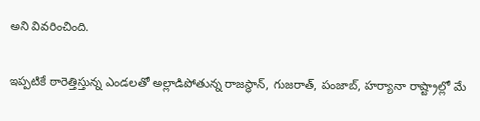అని వివరించింది.

ఇప్పటికే ఠారెత్తిస్తున్న ఎండలతో అల్లాడిపోతున్న రాజస్థాన్, గుజరాత్, పంజాబ్, హర్యానా రాష్ట్రాల్లో మే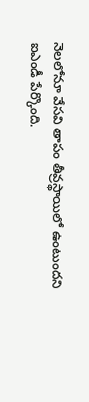నెలలోనూ వేసవి తాపం తీవ్రస్థాయిలో ఉంటుందని ఐఎండీ పేర్కొంది.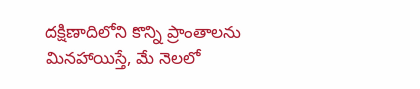దక్షిణాదిలోని కొన్ని ప్రాంతాలను మినహాయిస్తే, మే నెలలో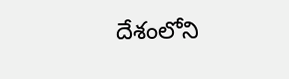దేశంలోని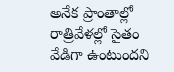అనేక ప్రాంతాల్లో రాత్రివేళల్లో సైతం వేడిగా ఉంటుందని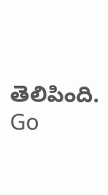తెలిపింది.
Go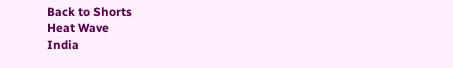Back to Shorts
Heat Wave
India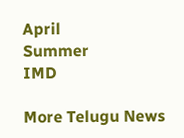April
Summer
IMD

More Telugu News